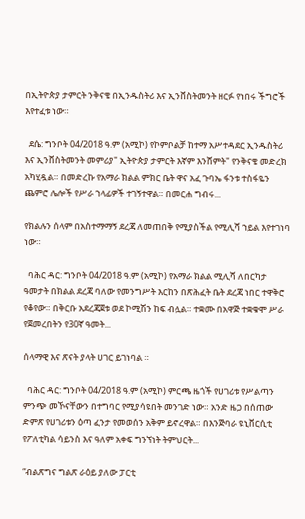በኢትዮጵያ ታምርት ንቅናቄ በኢንዱስትሪ እና ኢንቨስትመንት ዘርፉ የነበሩ ችግሮች እየተፈቱ ነው።

  ደሴ: ግንቦት 04/2018 ዓ.ም (አሚኮ) የኮምቦልቻ ከተማ አሥተዳደር ኢንዱስትሪ እና ኢንቨስትመንት መምሪያ" ኢትዮጵያ ታምርት እኛም እንሸምት" የንቅናቄ መድረክ አካሂዷል። በመድረኩ የአማራ ክልል ምክር ቤት ዋና አፈ ጉባኤ ፋንቱ ተስፋዬን ጨምሮ ሌሎች የሥራ ኀላፊዎች ተገኝተዋል። በመርሐ ግብሩ...

የክልሉን ሰላም በአስተማማኝ ደረጃ ለመጠበቅ የሚያስችል የሚሊሻ ኀይል እየተገነባ ነው።

  ባሕር ዳር: ግንቦት 04/2018 ዓ.ም (አሚኮ) የአማራ ክልል ሚሊሻ ለበርካታ ዓመታት በክልል ደረጃ ባለው የመንግሥት እርከን በጽሕፈት ቤት ደረጃ ነበር ተዋቅሮ የቆየው። በቅርቡ አደረጃጀቱ ወደ ኮሚሽን ከፍ ብሏል። ተቋሙ በአዋጅ ተቋቁሞ ሥራ የጀመረበትን የ30ኛ ዓመት...

ሰላማዊ እና ጽናት ያላት ሀገር ይገነባል ።

  ባሕር ዳር: ግንቦት 04/2018 ዓ.ም (አሚኮ) ምርጫ ዜጎች የሀገሪቱ የሥልጣን ምንጭ መኾናቸውን በተግባር የሚያሳዩበት መንገድ ነው። አንድ ዜጋ በሰጠው ድምጽ የሀገሪቱን ዕጣ ፈንታ የመወሰን አቅም ይኖረዋል። በእንጅባራ ዩኒቨርሲቲ የፖለቲካል ሳይንስ እና ዓለም አቀፍ ግንኘነት ትምህርት...

“ብልጽግና ግልጽ ራዕይ ያለው ፓርቲ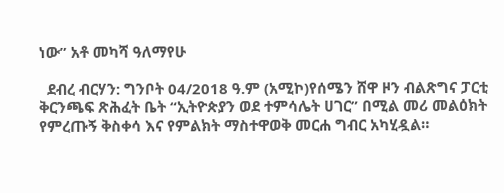ነው” አቶ መካሻ ዓለማየሁ

  ደብረ ብርሃን: ግንቦት 04/2018 ዓ.ም (አሚኮ)የሰሜን ሸዋ ዞን ብልጽግና ፓርቲ ቅርንጫፍ ጽሕፈት ቤት “ኢትዮጵያን ወደ ተምሳሌት ሀገር” በሚል መሪ መልዕክት የምረጡኝ ቅስቀሳ እና የምልክት ማስተዋወቅ መርሐ ግብር አካሂዷል።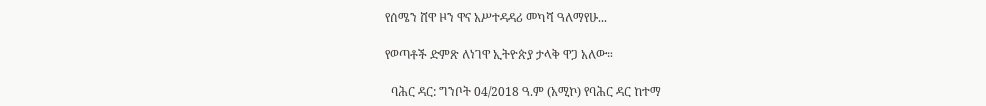የሰሜን ሸዋ ዞን ዋና አሥተዳዳሪ መካሻ ዓለማየሁ...

የወጣቶች ድምጽ ለነገዋ ኢትዮጵያ ታላቅ ዋጋ አለው።

  ባሕር ዳር: ግንቦት 04/2018 ዓ.ም (አሚኮ) የባሕር ዳር ከተማ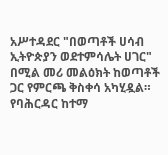አሥተዳደር "በወጣቶች ሀሳብ ኢትዮጵያን ወደተምሳሌት ሀገር" በሚል መሪ መልዕክት ከወጣቶች ጋር የምርጫ ቅስቀሳ አካሂዷል። የባሕርዳር ከተማ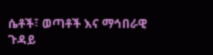ሴቶች፣ ወጣቶች እና ማኅበራዊ ጉዳይ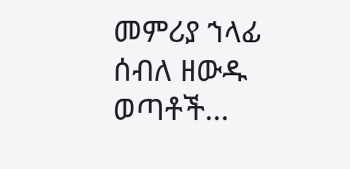መምሪያ ኀላፊ ሰብለ ዘውዱ ወጣቶች...